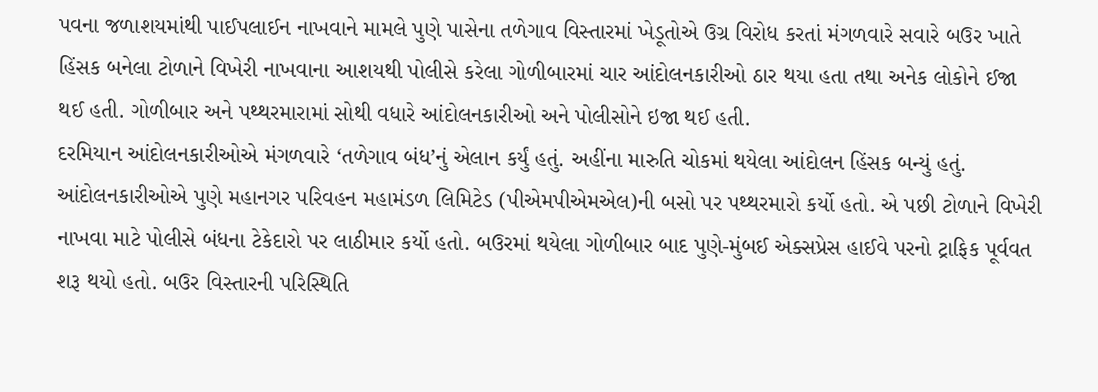પવના જળાશયમાંથી પાઈપલાઈન નાખવાને મામલે પુણે પાસેના તળેગાવ વિસ્તારમાં ખેડૂતોએ ઉગ્ર વિરોધ કરતાં મંગળવારે સવારે બઉર ખાતે હિંસક બનેલા ટોળાને વિખેરી નાખવાના આશયથી પોલીસે કરેલા ગોળીબારમાં ચાર આંદોલનકારીઓ ઠાર થયા હતા તથા અનેક લોકોને ઈજા થઈ હતી. ગોળીબાર અને પથ્થરમારામાં સોથી વધારે આંદોલનકારીઓ અને પોલીસોને ઇજા થઈ હતી.
દરમિયાન આંદોલનકારીઓએ મંગળવારે ‘તળેગાવ બંધ’નું એલાન કર્યું હતું. અહીંના મારુતિ ચોકમાં થયેલા આંદોલન હિંસક બન્યું હતું. આંદોલનકારીઓએ પુણે મહાનગર પરિવહન મહામંડળ લિમિટેડ (પીએમપીએમએલ)ની બસો પર પથ્થરમારો કર્યો હતો. એ પછી ટોળાને વિખેરી નાખવા માટે પોલીસે બંધના ટેકેદારો પર લાઠીમાર કર્યો હતો. બઉરમાં થયેલા ગોળીબાર બાદ પુણે-મુંબઈ એક્સપ્રેસ હાઈવે પરનો ટ્રાફિક પૂર્વવત શરૂ થયો હતો. બઉર વિસ્તારની પરિસ્થિતિ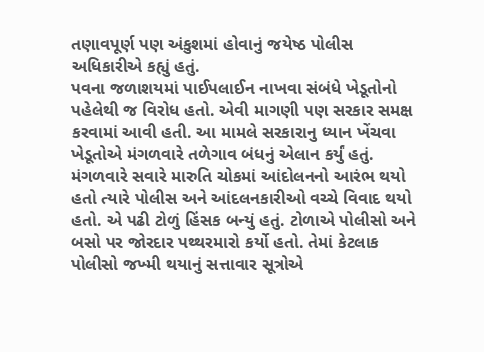તણાવપૂર્ણ પણ અંકુશમાં હોવાનું જયેષ્ઠ પોલીસ અધિકારીએ કહ્યું હતું.
પવના જળાશયમાં પાઈપલાઈન નાખવા સંબંધે ખેડૂતોનો પહેલેથી જ વિરોધ હતો. એવી માગણી પણ સરકાર સમક્ષ કરવામાં આવી હતી. આ મામલે સરકારાનુ ધ્યાન ખેંચવા ખેડૂતોએ મંગળવારે તળેગાવ બંધનું એલાન કર્યું હતું. મંગળવારે સવારે મારુતિ ચોકમાં આંદોલનનો આરંભ થયો હતો ત્યારે પોલીસ અને આંદલનકારીઓ વચ્ચે વિવાદ થયો હતો. એ પઢી ટોળું હિંસક બન્યું હતું. ટોળાએ પોલીસો અને બસો પર જોરદાર પથ્થરમારો કર્યો હતો. તેમાં કેટલાક પોલીસો જખ્મી થયાનું સત્તાવાર સૂત્રોએ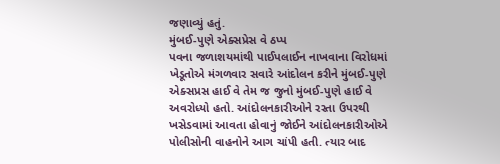જણાવ્યું હતું.
મુંબઈ-પુણે એક્સપ્રેસ વે ઠપ્પ
પવના જળાશયમાંથી પાઈપલાઈન નાખવાના વિરોધમાં ખેડૂતોએ મંગળવાર સવારે આંદોલન કરીને મુંબઈ-પુણે એક્સપ્રસ હાઈ વે તેમ જ જુનો મુંબઈ-પુણે હાઈ વે અવરોધ્યો હતો. આંદોલનકારીઓને રસ્તા ઉપરથી ખસેડવામાં આવતા હોવાનું જોઈને આંદોલનકારીઓએ પોલીસોની વાહનોને આગ ચાંપી હતી. ત્યાર બાદ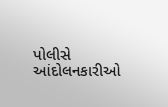પોલીસે આંદોલનકારીઓ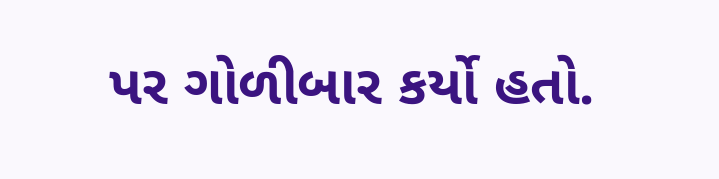પર ગોળીબાર કર્યો હતો.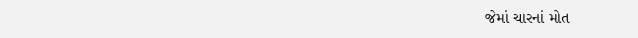જેમાં ચારનાં મોત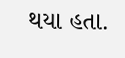થયા હતા.